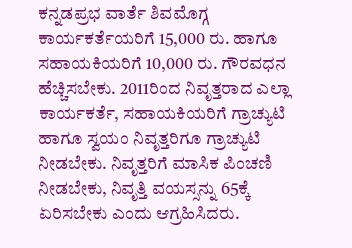ಕನ್ನಡಪ್ರಭ ವಾರ್ತೆ ಶಿವಮೊಗ್ಗ
ಕಾರ್ಯಕರ್ತೆಯರಿಗೆ 15,000 ರು. ಹಾಗೂ ಸಹಾಯಕಿಯರಿಗೆ 10,000 ರು. ಗೌರವಧನ ಹೆಚ್ಚಿಸಬೇಕು. 2011ರಿಂದ ನಿವೃತ್ತರಾದ ಎಲ್ಲಾ ಕಾರ್ಯಕರ್ತೆ, ಸಹಾಯಕಿಯರಿಗೆ ಗ್ರಾಚ್ಯುಟಿ ಹಾಗೂ ಸ್ವಯಂ ನಿವೃತ್ತರಿಗೂ ಗ್ರಾಚ್ಯುಟಿ ನೀಡಬೇಕು. ನಿವೃತ್ತರಿಗೆ ಮಾಸಿಕ ಪಿಂಚಣಿ ನೀಡಬೇಕು, ನಿವೃತ್ತಿ ವಯಸ್ಸನ್ನು 65ಕ್ಕೆ ಏರಿಸಬೇಕು ಎಂದು ಆಗ್ರಹಿಸಿದರು.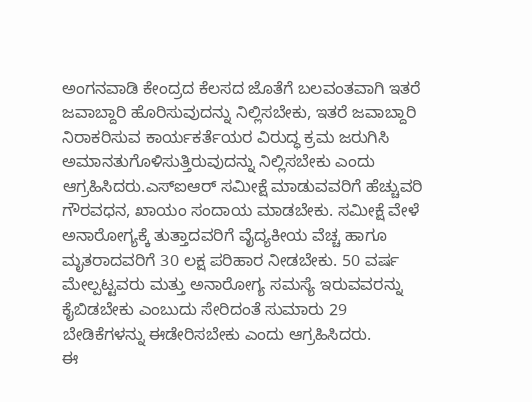ಅಂಗನವಾಡಿ ಕೇಂದ್ರದ ಕೆಲಸದ ಜೊತೆಗೆ ಬಲವಂತವಾಗಿ ಇತರೆ ಜವಾಬ್ದಾರಿ ಹೊರಿಸುವುದನ್ನು ನಿಲ್ಲಿಸಬೇಕು, ಇತರೆ ಜವಾಬ್ದಾರಿ ನಿರಾಕರಿಸುವ ಕಾರ್ಯಕರ್ತೆಯರ ವಿರುದ್ಧ ಕ್ರಮ ಜರುಗಿಸಿ ಅಮಾನತುಗೊಳಿಸುತ್ತಿರುವುದನ್ನು ನಿಲ್ಲಿಸಬೇಕು ಎಂದು ಆಗ್ರಹಿಸಿದರು.ಎಸ್ಐಆರ್ ಸಮೀಕ್ಷೆ ಮಾಡುವವರಿಗೆ ಹೆಚ್ಚುವರಿ ಗೌರವಧನ, ಖಾಯಂ ಸಂದಾಯ ಮಾಡಬೇಕು. ಸಮೀಕ್ಷೆ ವೇಳೆ ಅನಾರೋಗ್ಯಕ್ಕೆ ತುತ್ತಾದವರಿಗೆ ವೈದ್ಯಕೀಯ ವೆಚ್ಚ ಹಾಗೂ ಮೃತರಾದವರಿಗೆ 30 ಲಕ್ಷ ಪರಿಹಾರ ನೀಡಬೇಕು. 50 ವರ್ಷ ಮೇಲ್ಪಟ್ಟವರು ಮತ್ತು ಅನಾರೋಗ್ಯ ಸಮಸ್ಯೆ ಇರುವವರನ್ನು ಕೈಬಿಡಬೇಕು ಎಂಬುದು ಸೇರಿದಂತೆ ಸುಮಾರು 29 ಬೇಡಿಕೆಗಳನ್ನು ಈಡೇರಿಸಬೇಕು ಎಂದು ಆಗ್ರಹಿಸಿದರು.
ಈ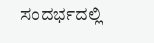ಸಂದರ್ಭದಲ್ಲಿ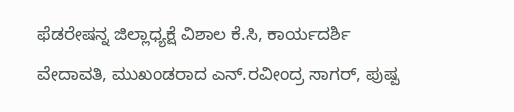ಫೆಡರೇಷನ್ನ ಜಿಲ್ಲಾಧ್ಯಕ್ಷೆ ವಿಶಾಲ ಕೆ.ಸಿ, ಕಾರ್ಯದರ್ಶಿ ವೇದಾವತಿ, ಮುಖಂಡರಾದ ಎನ್.ರವೀಂದ್ರ ಸಾಗರ್, ಪುಷ್ಪ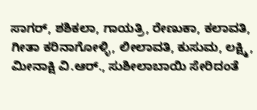ಸಾಗರ್, ಶಶಿಕಲಾ, ಗಾಯತ್ರಿ, ರೇಣುಕಾ, ಕಲಾವತಿ, ಗೀತಾ ಕರಿನಾಗೋಳ್ಳಿ, ಲೀಲಾವತಿ, ಕುಸುಮ, ಲಕ್ಷ್ಮಿ, ಮೀನಾಕ್ಷಿ ವಿ.ಆರ್., ಸುಶೀಲಾಬಾಯಿ ಸೇರಿದಂತೆ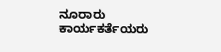ನೂರಾರು ಕಾರ್ಯಕರ್ತೆಯರು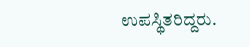ಉಪಸ್ಥಿತರಿದ್ದರು.